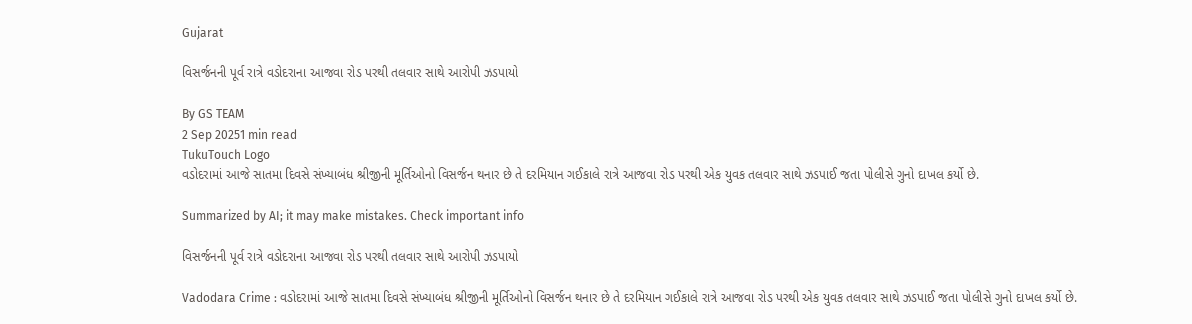Gujarat

વિસર્જનની પૂર્વ રાત્રે વડોદરાના આજવા રોડ પરથી તલવાર સાથે આરોપી ઝડપાયો

By GS TEAM
2 Sep 20251 min read
TukuTouch Logo
વડોદરામાં આજે સાતમા દિવસે સંખ્યાબંધ શ્રીજીની મૂર્તિઓનો વિસર્જન થનાર છે તે દરમિયાન ગઈકાલે રાત્રે આજવા રોડ પરથી એક યુવક તલવાર સાથે ઝડપાઈ જતા પોલીસે ગુનો દાખલ કર્યો છે.

Summarized by AI; it may make mistakes. Check important info

વિસર્જનની પૂર્વ રાત્રે વડોદરાના આજવા રોડ પરથી તલવાર સાથે આરોપી ઝડપાયો

Vadodara Crime : વડોદરામાં આજે સાતમા દિવસે સંખ્યાબંધ શ્રીજીની મૂર્તિઓનો વિસર્જન થનાર છે તે દરમિયાન ગઈકાલે રાત્રે આજવા રોડ પરથી એક યુવક તલવાર સાથે ઝડપાઈ જતા પોલીસે ગુનો દાખલ કર્યો છે.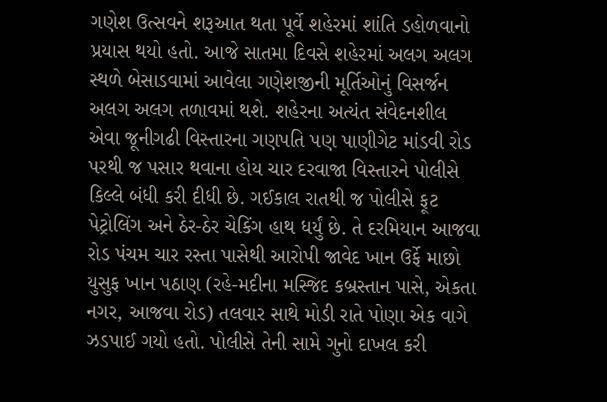ગણેશ ઉત્સવને શરૂઆત થતા પૂર્વે શહેરમાં શાંતિ ડહોળવાનો પ્રયાસ થયો હતો. આજે સાતમા દિવસે શહેરમાં અલગ અલગ સ્થળે બેસાડવામાં આવેલા ગણેશજીની મૂર્તિઓનું વિસર્જન અલગ અલગ તળાવમાં થશે. શહેરના અત્યંત સંવેદનશીલ એવા જૂનીગઢી વિસ્તારના ગણપતિ પણ પાણીગેટ માંડવી રોડ પરથી જ પસાર થવાના હોય ચાર દરવાજા વિસ્તારને પોલીસે કિલ્લે બંધી કરી દીધી છે. ગઈકાલ રાતથી જ પોલીસે ફૂટ પેટ્રોલિંગ અને ઠેર-ઠેર ચેકિંગ હાથ ધર્યું છે. તે દરમિયાન આજવા રોડ પંચમ ચાર રસ્તા પાસેથી આરોપી જાવેદ ખાન ઉર્ફે માછો યુસુફ ખાન પઠાણ (રહે-મદીના મસ્જિદ કબ્રસ્તાન પાસે, એકતા નગર, આજવા રોડ) તલવાર સાથે મોડી રાતે પોણા એક વાગે ઝડપાઈ ગયો હતો. પોલીસે તેની સામે ગુનો દાખલ કરી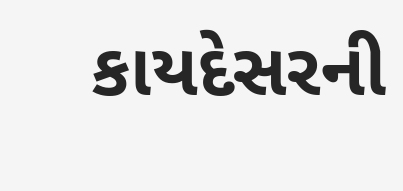કાયદેસરની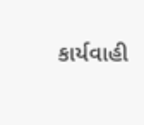કાર્યવાહી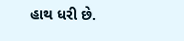હાથ ધરી છે.